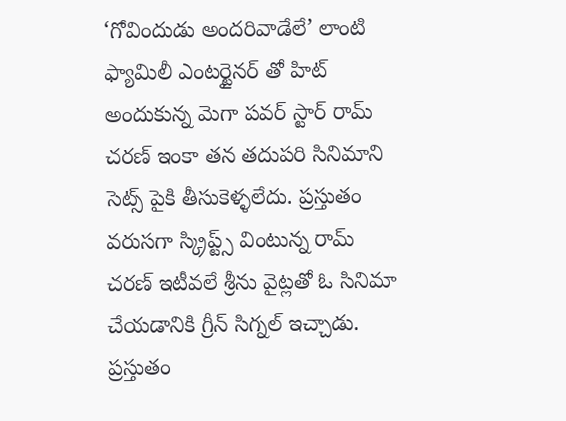‘గోవిందుడు అందరివాడేలే’ లాంటి ఫ్యామిలీ ఎంటర్టైనర్ తో హిట్ అందుకున్న మెగా పవర్ స్టార్ రామ్ చరణ్ ఇంకా తన తదుపరి సినిమాని సెట్స్ పైకి తీసుకెళ్ళలేదు. ప్రస్తుతం వరుసగా స్క్రిప్ట్స్ వింటున్న రామ్ చరణ్ ఇటీవలే శ్రీను వైట్లతో ఓ సినిమా చేయడానికి గ్రీన్ సిగ్నల్ ఇచ్చాడు. ప్రస్తుతం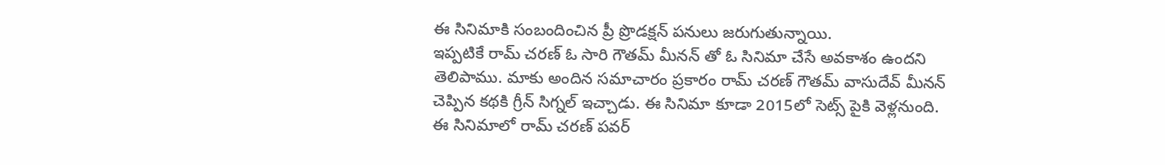ఈ సినిమాకి సంబందించిన ప్రీ ప్రొడక్షన్ పనులు జరుగుతున్నాయి.
ఇప్పటికే రామ్ చరణ్ ఓ సారి గౌతమ్ మీనన్ తో ఓ సినిమా చేసే అవకాశం ఉందని తెలిపాము. మాకు అందిన సమాచారం ప్రకారం రామ్ చరణ్ గౌతమ్ వాసుదేవ్ మీనన్ చెప్పిన కథకి గ్రీన్ సిగ్నల్ ఇచ్చాడు. ఈ సినిమా కూడా 2015లో సెట్స్ పైకి వెళ్లనుంది. ఈ సినిమాలో రామ్ చరణ్ పవర్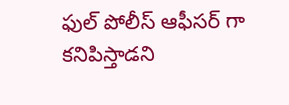ఫుల్ పోలీస్ ఆఫీసర్ గా కనిపిస్తాడని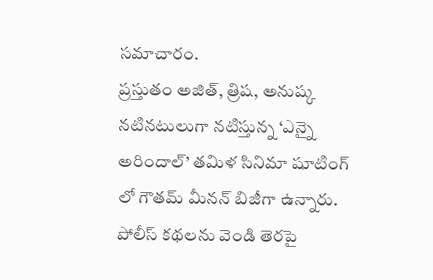సమాచారం.
ప్రస్తుతం అజిత్, త్రిష, అనుష్క నటినటులుగా నటిస్తున్న ‘ఎన్నై అరిందాల్’ తమిళ సినిమా షూటింగ్ లో గౌతమ్ మీనన్ బిజీగా ఉన్నారు. పోలీస్ కథలను వెండి తెరపై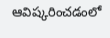ఆవిష్కరించడంలో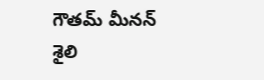గౌతమ్ మీనన్ శైలి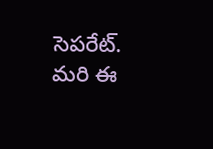సెపరేట్. మరి ఈ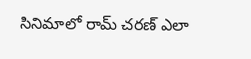సినిమాలో రామ్ చరణ్ ఎలా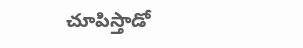చూపిస్తాడో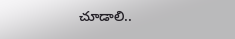చూడాలి..